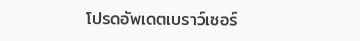โปรดอัพเดตเบราว์เซอร์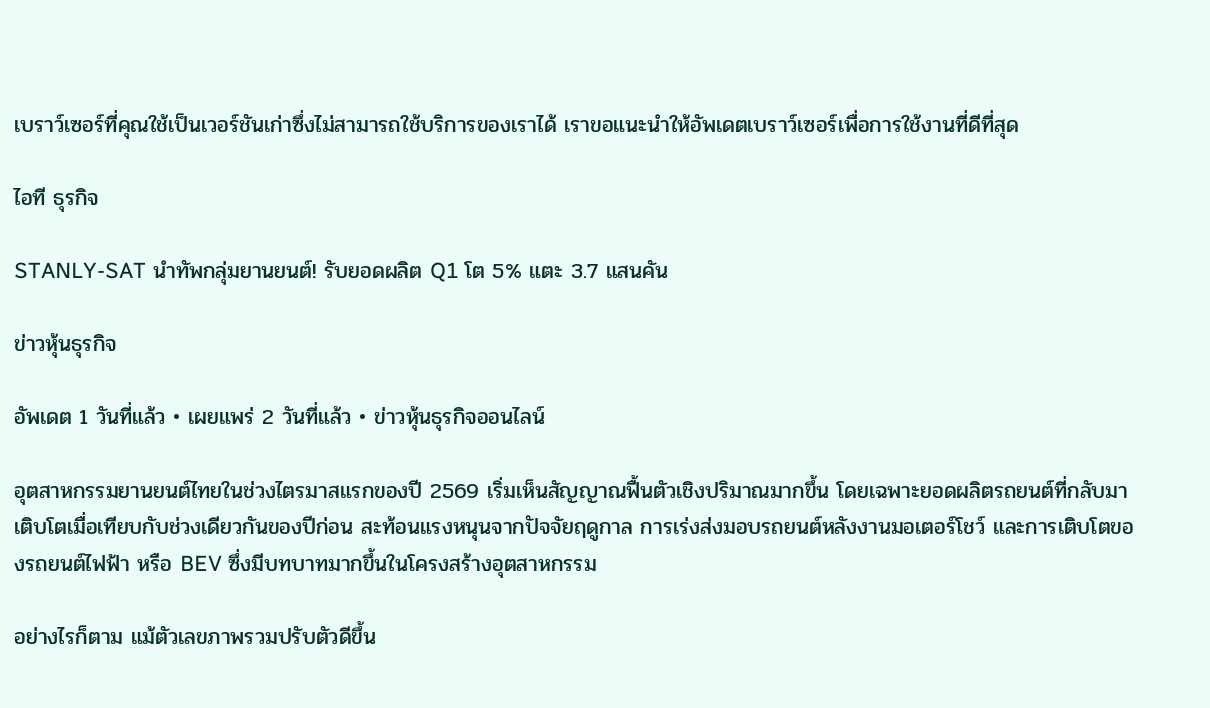เบราว์เซอร์ที่คุณใช้เป็นเวอร์ชันเก่าซึ่งไม่สามารถใช้บริการของเราได้ เราขอแนะนำให้อัพเดตเบราว์เซอร์เพื่อการใช้งานที่ดีที่สุด

ไอที ธุรกิจ

STANLY-SAT นำทัพกลุ่มยานยนต์! รับยอดผลิต Q1 โต 5% แตะ 3.7 แสนคัน

ข่าวหุ้นธุรกิจ

อัพเดต 1 วันที่แล้ว • เผยแพร่ 2 วันที่แล้ว • ข่าวหุ้นธุรกิจออนไลน์

อุตสาหกรรมยานยนต์ไทยในช่วงไตรมาสแรกของปี 2569 เริ่มเห็นสัญญาณฟื้นตัวเชิงปริมาณมากขึ้น โดยเฉพาะยอดผลิตรถยนต์ที่กลับมาเติบโตเมื่อเทียบกับช่วงเดียวกันของปีก่อน สะท้อนแรงหนุนจากปัจจัยฤดูกาล การเร่งส่งมอบรถยนต์หลังงานมอเตอร์โชว์ และการเติบโตของรถยนต์ไฟฟ้า หรือ BEV ซึ่งมีบทบาทมากขึ้นในโครงสร้างอุตสาหกรรม

อย่างไรก็ตาม แม้ตัวเลขภาพรวมปรับตัวดีขึ้น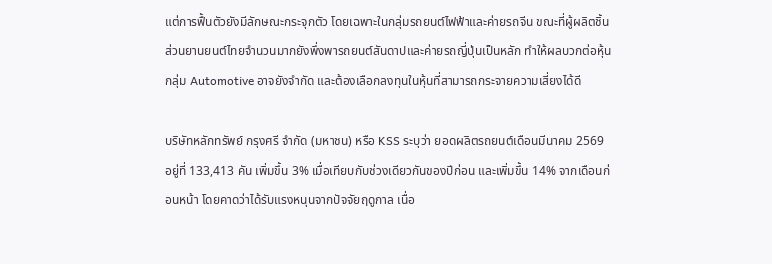แต่การฟื้นตัวยังมีลักษณะกระจุกตัว โดยเฉพาะในกลุ่มรถยนต์ไฟฟ้าและค่ายรถจีน ขณะที่ผู้ผลิตชิ้นส่วนยานยนต์ไทยจำนวนมากยังพึ่งพารถยนต์สันดาปและค่ายรถญี่ปุ่นเป็นหลัก ทำให้ผลบวกต่อหุ้นกลุ่ม Automotive อาจยังจำกัด และต้องเลือกลงทุนในหุ้นที่สามารถกระจายความเสี่ยงได้ดี

บริษัทหลักทรัพย์ กรุงศรี จำกัด (มหาชน) หรือ KSS ระบุว่า ยอดผลิตรถยนต์เดือนมีนาคม 2569 อยู่ที่ 133,413 คัน เพิ่มขึ้น 3% เมื่อเทียบกับช่วงเดียวกันของปีก่อน และเพิ่มขึ้น 14% จากเดือนก่อนหน้า โดยคาดว่าได้รับแรงหนุนจากปัจจัยฤดูกาล เนื่อ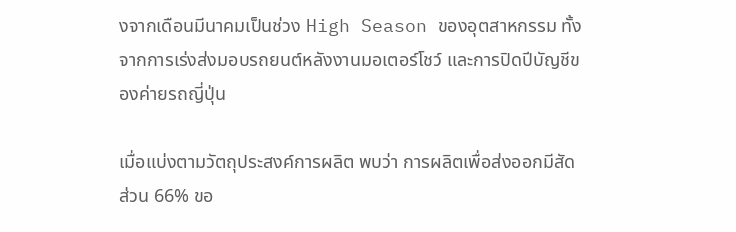งจากเดือนมีนาคมเป็นช่วง High Season ของอุตสาหกรรม ทั้งจากการเร่งส่งมอบรถยนต์หลังงานมอเตอร์โชว์ และการปิดปีบัญชีของค่ายรถญี่ปุ่น

เมื่อแบ่งตามวัตถุประสงค์การผลิต พบว่า การผลิตเพื่อส่งออกมีสัดส่วน 66% ขอ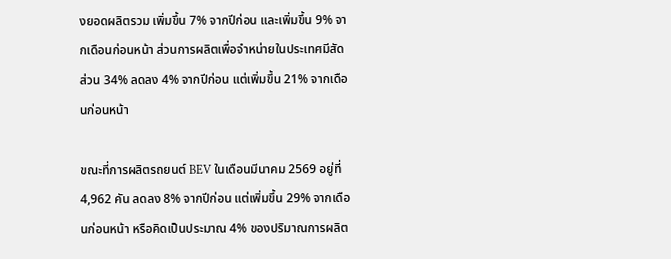งยอดผลิตรวม เพิ่มขึ้น 7% จากปีก่อน และเพิ่มขึ้น 9% จากเดือนก่อนหน้า ส่วนการผลิตเพื่อจำหน่ายในประเทศมีสัดส่วน 34% ลดลง 4% จากปีก่อน แต่เพิ่มขึ้น 21% จากเดือนก่อนหน้า

ขณะที่การผลิตรถยนต์ BEV ในเดือนมีนาคม 2569 อยู่ที่ 4,962 คัน ลดลง 8% จากปีก่อน แต่เพิ่มขึ้น 29% จากเดือนก่อนหน้า หรือคิดเป็นประมาณ 4% ของปริมาณการผลิต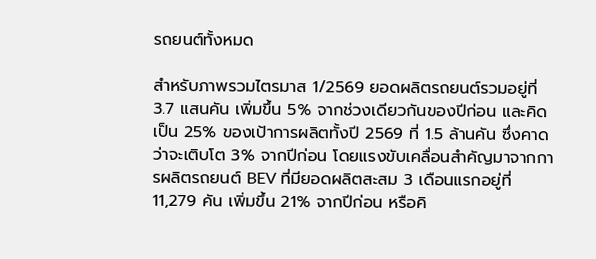รถยนต์ทั้งหมด

สำหรับภาพรวมไตรมาส 1/2569 ยอดผลิตรถยนต์รวมอยู่ที่ 3.7 แสนคัน เพิ่มขึ้น 5% จากช่วงเดียวกันของปีก่อน และคิดเป็น 25% ของเป้าการผลิตทั้งปี 2569 ที่ 1.5 ล้านคัน ซึ่งคาดว่าจะเติบโต 3% จากปีก่อน โดยแรงขับเคลื่อนสำคัญมาจากการผลิตรถยนต์ BEV ที่มียอดผลิตสะสม 3 เดือนแรกอยู่ที่ 11,279 คัน เพิ่มขึ้น 21% จากปีก่อน หรือคิ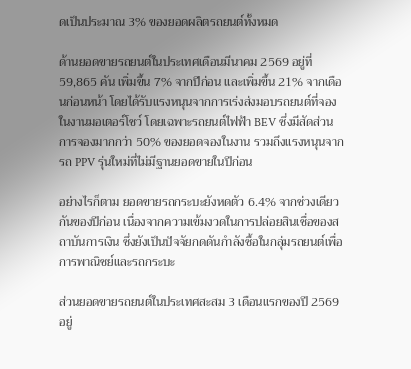ดเป็นประมาณ 3% ของยอดผลิตรถยนต์ทั้งหมด

ด้านยอดขายรถยนต์ในประเทศเดือนมีนาคม 2569 อยู่ที่ 59,865 คัน เพิ่มขึ้น 7% จากปีก่อน และเพิ่มขึ้น 21% จากเดือนก่อนหน้า โดยได้รับแรงหนุนจากการเร่งส่งมอบรถยนต์ที่จองในงานมอเตอร์โชว์ โดยเฉพาะรถยนต์ไฟฟ้า BEV ซึ่งมีสัดส่วนการจองมากกว่า 50% ของยอดจองในงาน รวมถึงแรงหนุนจากรถ PPV รุ่นใหม่ที่ไม่มีฐานยอดขายในปีก่อน

อย่างไรก็ตาม ยอดขายรถกระบะยังหดตัว 6.4% จากช่วงเดียวกันของปีก่อน เนื่องจากความเข้มงวดในการปล่อยสินเชื่อของสถาบันการเงิน ซึ่งยังเป็นปัจจัยกดดันกำลังซื้อในกลุ่มรถยนต์เพื่อการพาณิชย์และรถกระบะ

ส่วนยอดขายรถยนต์ในประเทศสะสม 3 เดือนแรกของปี 2569 อยู่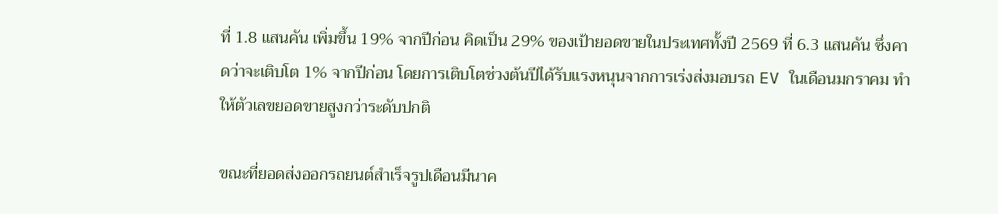ที่ 1.8 แสนคัน เพิ่มขึ้น 19% จากปีก่อน คิดเป็น 29% ของเป้ายอดขายในประเทศทั้งปี 2569 ที่ 6.3 แสนคัน ซึ่งคาดว่าจะเติบโต 1% จากปีก่อน โดยการเติบโตช่วงต้นปีได้รับแรงหนุนจากการเร่งส่งมอบรถ EV ในเดือนมกราคม ทำให้ตัวเลขยอดขายสูงกว่าระดับปกติ

ขณะที่ยอดส่งออกรถยนต์สำเร็จรูปเดือนมีนาค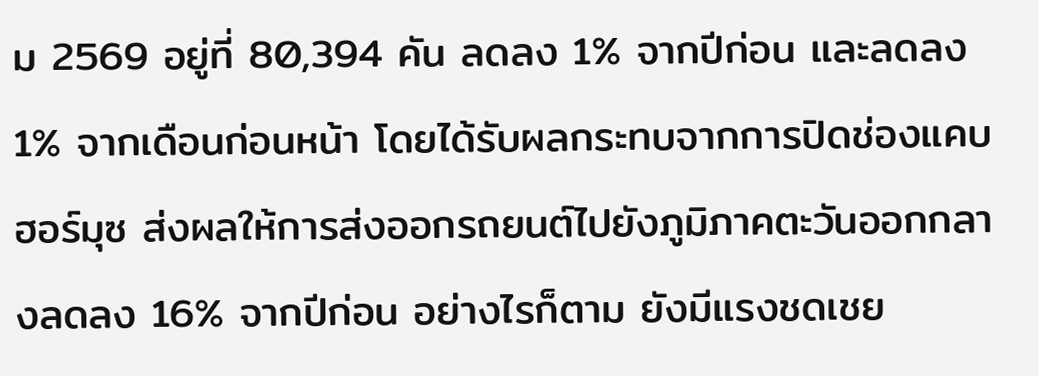ม 2569 อยู่ที่ 80,394 คัน ลดลง 1% จากปีก่อน และลดลง 1% จากเดือนก่อนหน้า โดยได้รับผลกระทบจากการปิดช่องแคบฮอร์มุซ ส่งผลให้การส่งออกรถยนต์ไปยังภูมิภาคตะวันออกกลางลดลง 16% จากปีก่อน อย่างไรก็ตาม ยังมีแรงชดเชย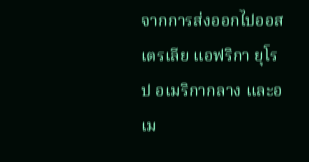จากการส่งออกไปออสเตรเลีย แอฟริกา ยุโรป อเมริกากลาง และอเม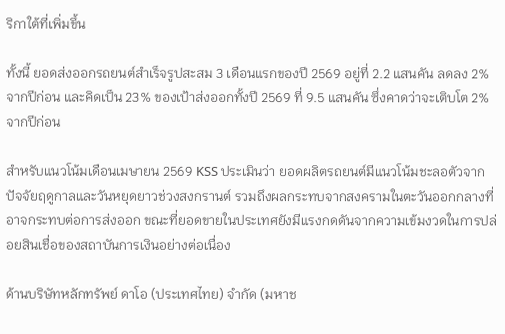ริกาใต้ที่เพิ่มขึ้น

ทั้งนี้ ยอดส่งออกรถยนต์สำเร็จรูปสะสม 3 เดือนแรกของปี 2569 อยู่ที่ 2.2 แสนคัน ลดลง 2% จากปีก่อน และคิดเป็น 23% ของเป้าส่งออกทั้งปี 2569 ที่ 9.5 แสนคัน ซึ่งคาดว่าจะเติบโต 2% จากปีก่อน

สำหรับแนวโน้มเดือนเมษายน 2569 KSS ประเมินว่า ยอดผลิตรถยนต์มีแนวโน้มชะลอตัวจากปัจจัยฤดูกาลและวันหยุดยาวช่วงสงกรานต์ รวมถึงผลกระทบจากสงครามในตะวันออกกลางที่อาจกระทบต่อการส่งออก ขณะที่ยอดขายในประเทศยังมีแรงกดดันจากความเข้มงวดในการปล่อยสินเชื่อของสถาบันการเงินอย่างต่อเนื่อง

ด้านบริษัทหลักทรัพย์ ดาโอ (ประเทศไทย) จำกัด (มหาช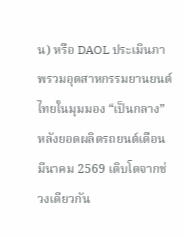น) หรือ DAOL ประเมินภาพรวมอุตสาหกรรมยานยนต์ไทยในมุมมอง “เป็นกลาง” หลังยอดผลิตรถยนต์เดือนมีนาคม 2569 เติบโตจากช่วงเดียวกัน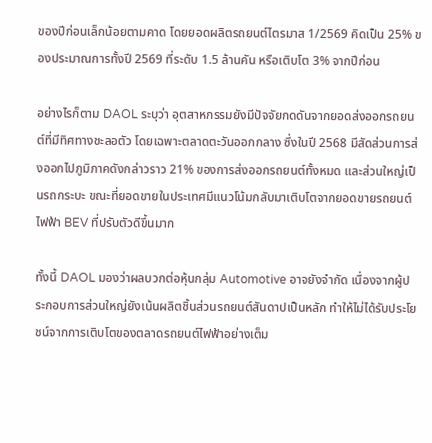ของปีก่อนเล็กน้อยตามคาด โดยยอดผลิตรถยนต์ไตรมาส 1/2569 คิดเป็น 25% ของประมาณการทั้งปี 2569 ที่ระดับ 1.5 ล้านคัน หรือเติบโต 3% จากปีก่อน

อย่างไรก็ตาม DAOL ระบุว่า อุตสาหกรรมยังมีปัจจัยกดดันจากยอดส่งออกรถยนต์ที่มีทิศทางชะลอตัว โดยเฉพาะตลาดตะวันออกกลาง ซึ่งในปี 2568 มีสัดส่วนการส่งออกไปภูมิภาคดังกล่าวราว 21% ของการส่งออกรถยนต์ทั้งหมด และส่วนใหญ่เป็นรถกระบะ ขณะที่ยอดขายในประเทศมีแนวโน้มกลับมาเติบโตจากยอดขายรถยนต์ไฟฟ้า BEV ที่ปรับตัวดีขึ้นมาก

ทั้งนี้ DAOL มองว่าผลบวกต่อหุ้นกลุ่ม Automotive อาจยังจำกัด เนื่องจากผู้ประกอบการส่วนใหญ่ยังเน้นผลิตชิ้นส่วนรถยนต์สันดาปเป็นหลัก ทำให้ไม่ได้รับประโยชน์จากการเติบโตของตลาดรถยนต์ไฟฟ้าอย่างเต็ม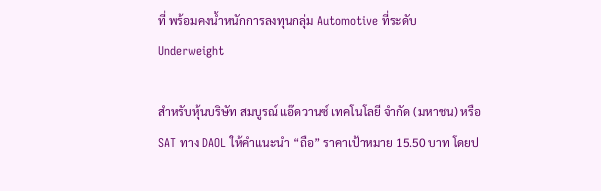ที่ พร้อมคงน้ำหนักการลงทุนกลุ่ม Automotive ที่ระดับ Underweight

สำหรับหุ้นบริษัท สมบูรณ์ แอ๊ดวานซ์ เทคโนโลยี จำกัด (มหาชน) หรือ SAT ทาง DAOL ให้คำแนะนำ “ถือ” ราคาเป้าหมาย 15.50 บาท โดยป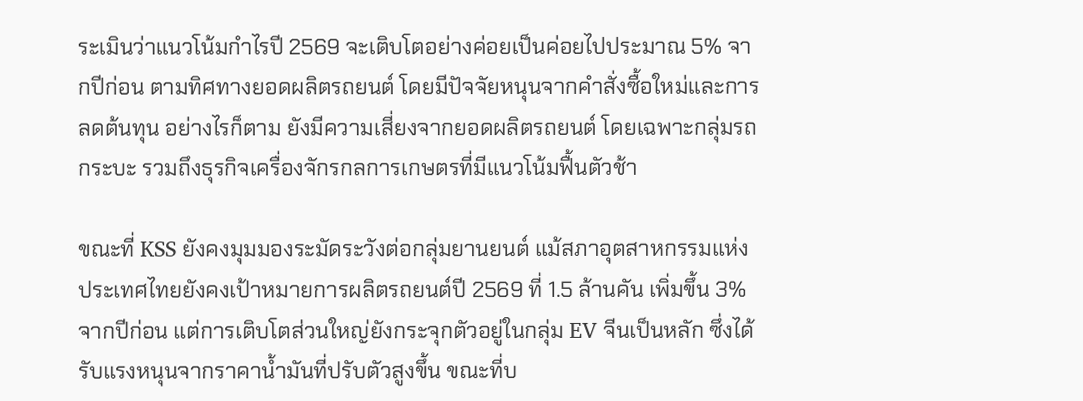ระเมินว่าแนวโน้มกำไรปี 2569 จะเติบโตอย่างค่อยเป็นค่อยไปประมาณ 5% จากปีก่อน ตามทิศทางยอดผลิตรถยนต์ โดยมีปัจจัยหนุนจากคำสั่งซื้อใหม่และการลดต้นทุน อย่างไรก็ตาม ยังมีความเสี่ยงจากยอดผลิตรถยนต์ โดยเฉพาะกลุ่มรถกระบะ รวมถึงธุรกิจเครื่องจักรกลการเกษตรที่มีแนวโน้มฟื้นตัวช้า

ขณะที่ KSS ยังคงมุมมองระมัดระวังต่อกลุ่มยานยนต์ แม้สภาอุตสาหกรรมแห่งประเทศไทยยังคงเป้าหมายการผลิตรถยนต์ปี 2569 ที่ 1.5 ล้านคัน เพิ่มขึ้น 3% จากปีก่อน แต่การเติบโตส่วนใหญ่ยังกระจุกตัวอยู่ในกลุ่ม EV จีนเป็นหลัก ซึ่งได้รับแรงหนุนจากราคาน้ำมันที่ปรับตัวสูงขึ้น ขณะที่บ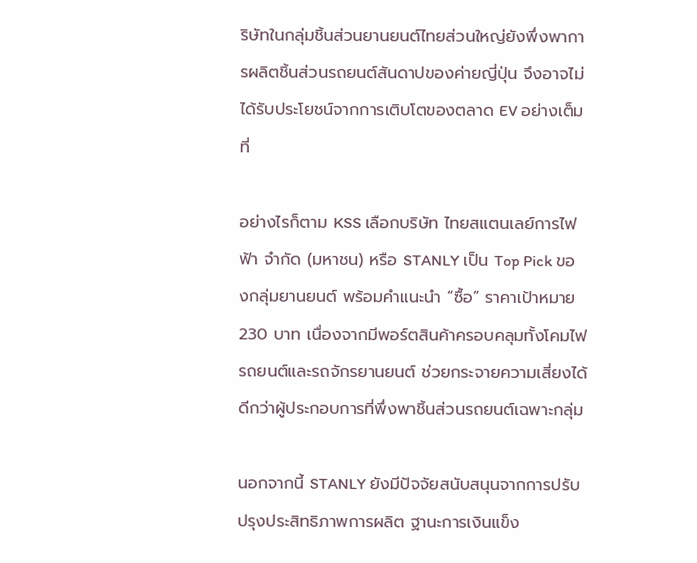ริษัทในกลุ่มชิ้นส่วนยานยนต์ไทยส่วนใหญ่ยังพึ่งพาการผลิตชิ้นส่วนรถยนต์สันดาปของค่ายญี่ปุ่น จึงอาจไม่ได้รับประโยชน์จากการเติบโตของตลาด EV อย่างเต็มที่

อย่างไรก็ตาม KSS เลือกบริษัท ไทยสแตนเลย์การไฟฟ้า จำกัด (มหาชน) หรือ STANLY เป็น Top Pick ของกลุ่มยานยนต์ พร้อมคำแนะนำ “ซื้อ” ราคาเป้าหมาย 230 บาท เนื่องจากมีพอร์ตสินค้าครอบคลุมทั้งโคมไฟรถยนต์และรถจักรยานยนต์ ช่วยกระจายความเสี่ยงได้ดีกว่าผู้ประกอบการที่พึ่งพาชิ้นส่วนรถยนต์เฉพาะกลุ่ม

นอกจากนี้ STANLY ยังมีปัจจัยสนับสนุนจากการปรับปรุงประสิทธิภาพการผลิต ฐานะการเงินแข็ง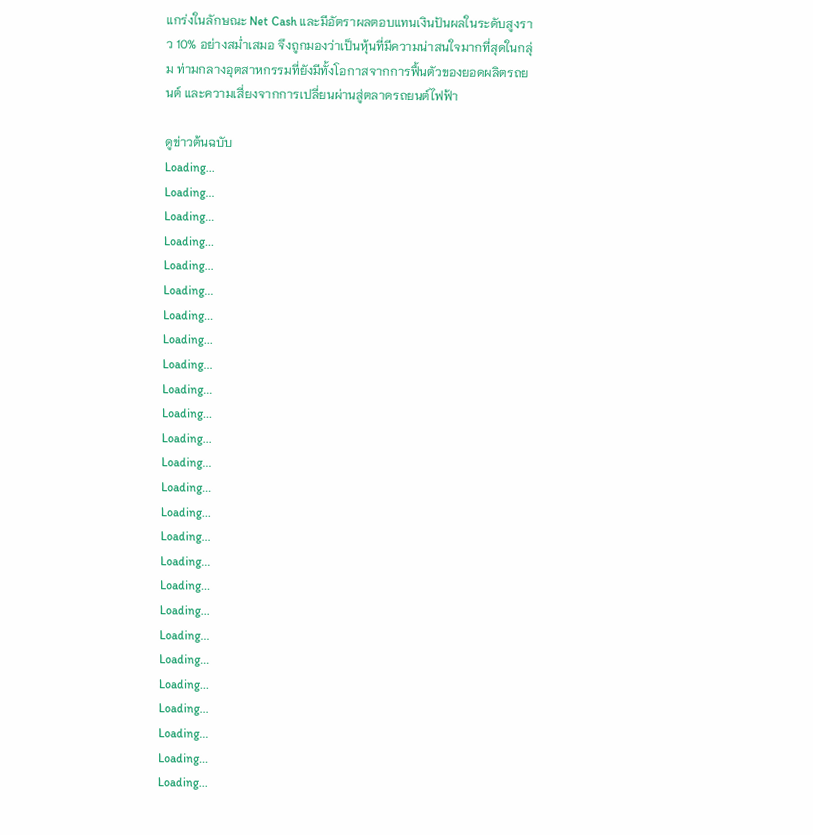แกร่งในลักษณะ Net Cash และมีอัตราผลตอบแทนเงินปันผลในระดับสูงราว 10% อย่างสม่ำเสมอ จึงถูกมองว่าเป็นหุ้นที่มีความน่าสนใจมากที่สุดในกลุ่ม ท่ามกลางอุตสาหกรรมที่ยังมีทั้งโอกาสจากการฟื้นตัวของยอดผลิตรถยนต์ และความเสี่ยงจากการเปลี่ยนผ่านสู่ตลาดรถยนต์ไฟฟ้า

ดูข่าวต้นฉบับ
Loading...
Loading...
Loading...
Loading...
Loading...
Loading...
Loading...
Loading...
Loading...
Loading...
Loading...
Loading...
Loading...
Loading...
Loading...
Loading...
Loading...
Loading...
Loading...
Loading...
Loading...
Loading...
Loading...
Loading...
Loading...
Loading...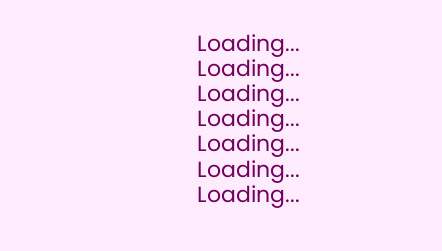Loading...
Loading...
Loading...
Loading...
Loading...
Loading...
Loading...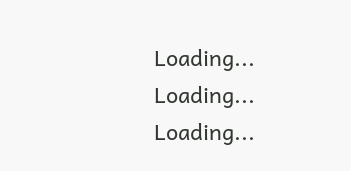Loading...
Loading...
Loading...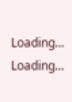Loading...
Loading...